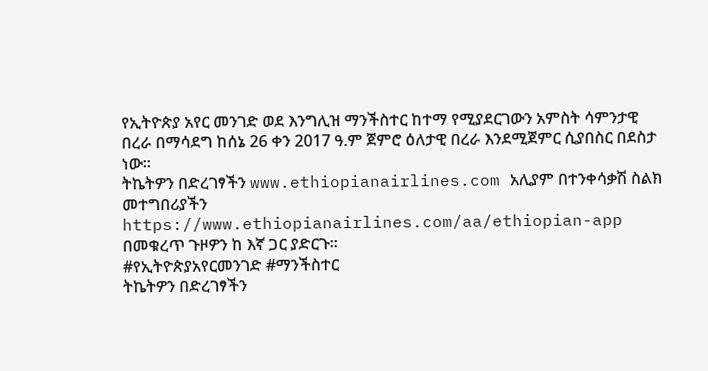የኢትዮጵያ አየር መንገድ ወደ እንግሊዝ ማንችስተር ከተማ የሚያደርገውን አምስት ሳምንታዊ በረራ በማሳደግ ከሰኔ 26 ቀን 2017 ዓ.ም ጀምሮ ዕለታዊ በረራ እንደሚጀምር ሲያበስር በደስታ ነው።
ትኬትዎን በድረገፃችን www.ethiopianairlines.com አሊያም በተንቀሳቃሽ ስልክ መተግበሪያችን https://www.ethiopianairlines.com/aa/ethiopian-app በመቁረጥ ጉዞዎን ከ እኛ ጋር ያድርጉ።
#የኢትዮጵያአየርመንገድ #ማንችስተር
ትኬትዎን በድረገፃችን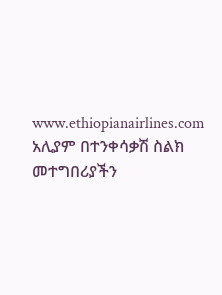www.ethiopianairlines.com አሊያም በተንቀሳቃሽ ስልክ መተግበሪያችን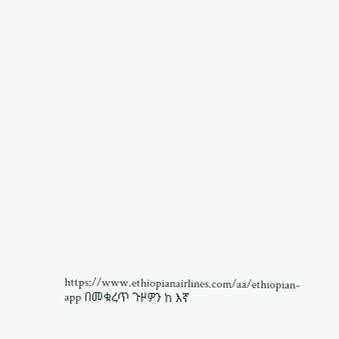https://www.ethiopianairlines.com/aa/ethiopian-app በመቁረጥ ጉዞዎን ከ እኛ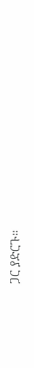ጋር ያድርጉ።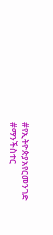#የኢትዮጵያአየርመንገድ #ማንችስተር